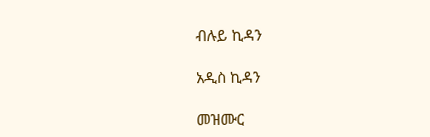ብሉይ ኪዳን

አዲስ ኪዳን

መዝሙር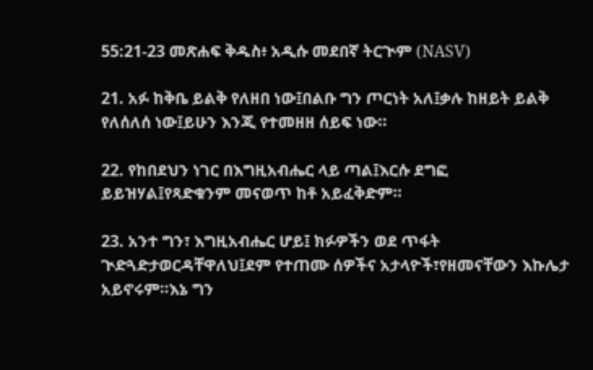55:21-23 መጽሐፍ ቅዱስ፥ አዲሱ መደበኛ ትርጒም (NASV)

21. አፉ ከቅቤ ይልቅ የለዘበ ነው፤በልቡ ግን ጦርነት አለ፤ቃሉ ከዘይት ይልቅ የለሰለሰ ነው፤ይሁን እንጂ የተመዘዘ ሰይፍ ነው።

22. የከበደህን ነገር በእግዚአብሔር ላይ ጣል፤እርሱ ደግፎ ይይዝሃል፤የጻድቁንም መናወጥ ከቶ አይፈቅድም።

23. አንተ ግን፣ እግዚአብሔር ሆይ፤ ክፉዎችን ወደ ጥፋት ጒድጓድታወርዳቸዋለህ፤ደም የተጠሙ ሰዎችና አታላዮች፣የዘመናቸውን እኩሌታ አይኖሩም።እኔ ግን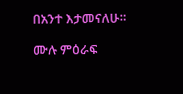በአንተ እታመናለሁ።

ሙሉ ምዕራፍ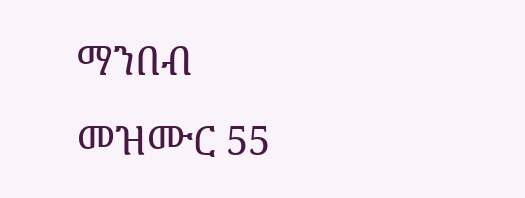ማንበብ መዝሙር 55